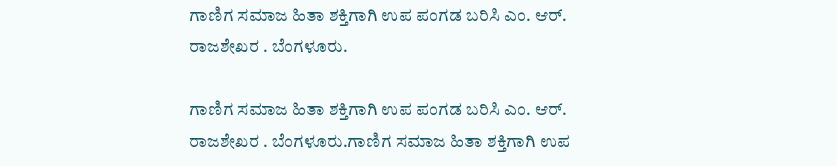ಗಾಣಿಗ ಸಮಾಜ ಹಿತಾ ಶಕ್ತಿಗಾಗಿ ಉಪ ಪಂಗಡ ಬರಿಸಿ ಎಂ. ಆರ್. ರಾಜಶೇಖರ . ಬೆಂಗಳೂರು.

ಗಾಣಿಗ ಸಮಾಜ ಹಿತಾ ಶಕ್ತಿಗಾಗಿ ಉಪ ಪಂಗಡ ಬರಿಸಿ ಎಂ. ಆರ್. ರಾಜಶೇಖರ . ಬೆಂಗಳೂರು.ಗಾಣಿಗ ಸಮಾಜ ಹಿತಾ ಶಕ್ತಿಗಾಗಿ ಉಪ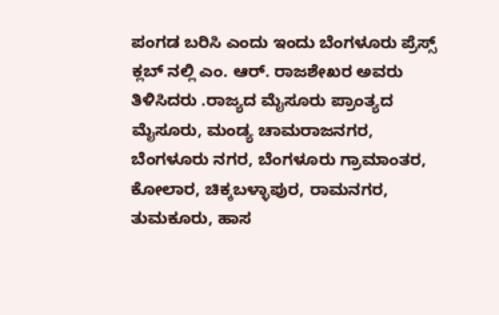ಪಂಗಡ ಬರಿಸಿ ಎಂದು ಇಂದು ಬೆಂಗಳೂರು ಪ್ರೆಸ್ಸ್ ಕ್ಲಬ್ ನಲ್ಲಿ ಎಂ. ಆರ್. ರಾಜಶೇಖರ ಅವರು ತಿಳಿಸಿದರು .ರಾಜ್ಯದ ಮೈಸೂರು ಪ್ರಾಂತ್ಯದ ಮೈಸೂರು, ಮಂಡ್ಯ ಚಾಮರಾಜನಗರ, ಬೆಂಗಳೂರು ನಗರ, ಬೆಂಗಳೂರು ಗ್ರಾಮಾಂತರ, ಕೋಲಾರ, ಚಿಕ್ಕಬಳ್ಳಾಪುರ, ರಾಮನಗರ, ತುಮಕೂರು, ಹಾಸ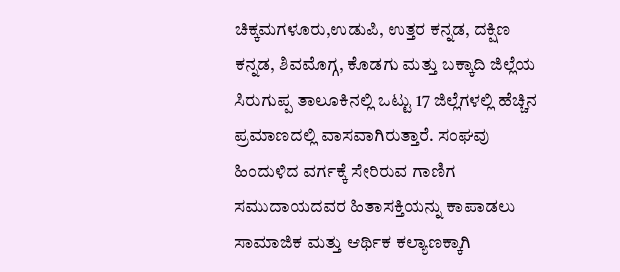ಚಿಕ್ಕಮಗಳೂರು,ಉಡುಪಿ, ಉತ್ತರ ಕನ್ನಡ, ದಕ್ಷಿಣ ಕನ್ನಡ, ಶಿವಮೊಗ್ಗ, ಕೊಡಗು ಮತ್ತು ಬಕ್ಕಾದಿ ಜಿಲ್ಲೆಯ ಸಿರುಗುಪ್ಪ ತಾಲೂಕಿನಲ್ಲಿ ಒಟ್ಟು 17 ಜಿಲ್ಲೆಗಳಲ್ಲಿ ಹೆಚ್ಚಿನ ಪ್ರಮಾಣದಲ್ಲಿ ವಾಸವಾಗಿರುತ್ತಾರೆ. ಸಂಘವು ಹಿಂದುಳಿದ ವರ್ಗಕ್ಕೆ ಸೇರಿರುವ ಗಾಣಿಗ ಸಮುದಾಯದವರ ಹಿತಾಸಕ್ತಿಯನ್ನು ಕಾಪಾಡಲು ಸಾಮಾಜಿಕ ಮತ್ತು ಆರ್ಥಿಕ ಕಲ್ಯಾಣಕ್ಕಾಗಿ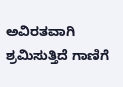ಅವಿರತವಾಗಿ ಶ್ರಮಿಸುತ್ತಿದೆ ಗಾಣಿಗೆ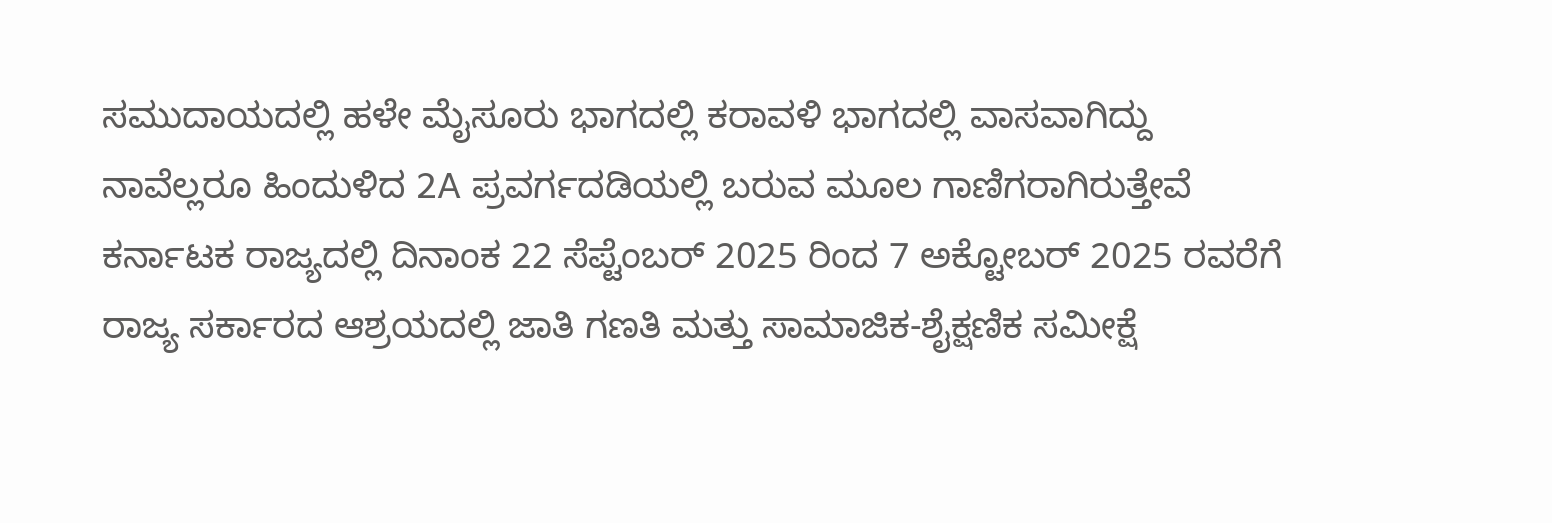ಸಮುದಾಯದಲ್ಲಿ ಹಳೇ ಮೈಸೂರು ಭಾಗದಲ್ಲಿ ಕರಾವಳಿ ಭಾಗದಲ್ಲಿ ವಾಸವಾಗಿದ್ದು ನಾವೆಲ್ಲರೂ ಹಿಂದುಳಿದ 2A ಪ್ರವರ್ಗದಡಿಯಲ್ಲಿ ಬರುವ ಮೂಲ ಗಾಣಿಗರಾಗಿರುತ್ತೇವೆ ಕರ್ನಾಟಕ ರಾಜ್ಯದಲ್ಲಿ ದಿನಾಂಕ 22 ಸೆಪ್ಟೆಂಬರ್ 2025 ರಿಂದ 7 ಅಕ್ಟೋಬರ್ 2025 ರವರೆಗೆ ರಾಜ್ಯ ಸರ್ಕಾರದ ಆಶ್ರಯದಲ್ಲಿ ಜಾತಿ ಗಣತಿ ಮತ್ತು ಸಾಮಾಜಿಕ-ಶೈಕ್ಷಣಿಕ ಸಮೀಕ್ಷೆ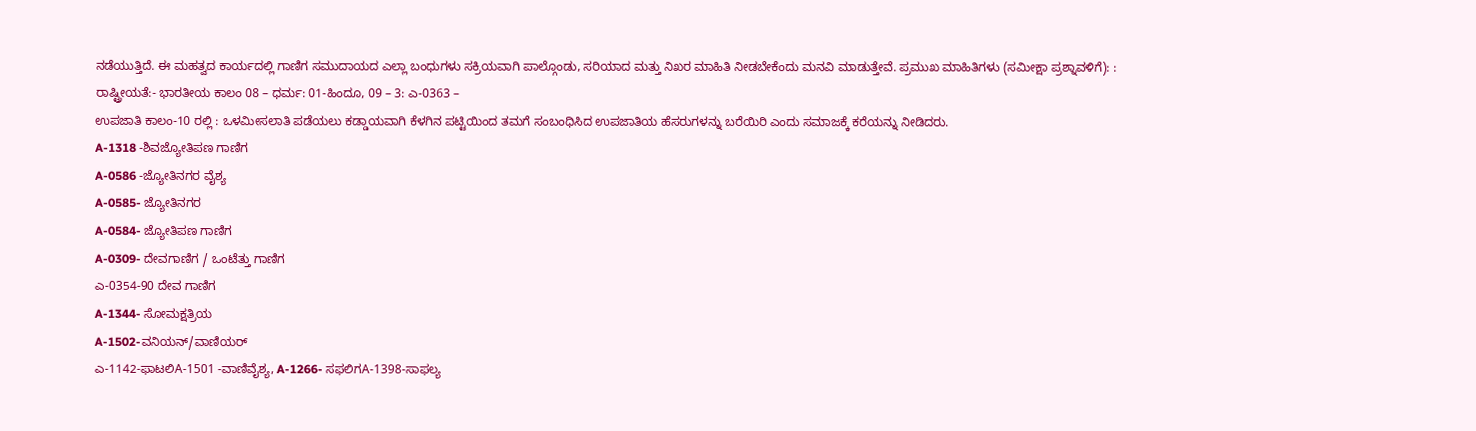ನಡೆಯುತ್ತಿದೆ. ಈ ಮಹತ್ವದ ಕಾರ್ಯದಲ್ಲಿ ಗಾಣಿಗ ಸಮುದಾಯದ ಎಲ್ಲಾ ಬಂಧುಗಳು ಸಕ್ರಿಯವಾಗಿ ಪಾಲ್ಗೊಂಡು, ಸರಿಯಾದ ಮತ್ತು ನಿಖರ ಮಾಹಿತಿ ನೀಡಬೇಕೆಂದು ಮನವಿ ಮಾಡುತ್ತೇವೆ. ಪ್ರಮುಖ ಮಾಹಿತಿಗಳು (ಸಮೀಕ್ಷಾ ಪ್ರಶ್ನಾವಳಿಗೆ): : ರಾಷ್ಟ್ರೀಯತೆ:- ಭಾರತೀಯ ಕಾಲಂ 08 – ಧರ್ಮ: 01-ಹಿಂದೂ, 09 – 3: ಎ-0363 –
ಉಪಜಾತಿ ಕಾಲಂ-10 ರಲ್ಲಿ : ಒಳಮೀಸಲಾತಿ ಪಡೆಯಲು ಕಡ್ಡಾಯವಾಗಿ ಕೆಳಗಿನ ಪಟ್ಟಿಯಿಂದ ತಮಗೆ ಸಂಬಂಧಿಸಿದ ಉಪಜಾತಿಯ ಹೆಸರುಗಳನ್ನು ಬರೆಯಿರಿ ಎಂದು ಸಮಾಜಕ್ಕೆ ಕರೆಯನ್ನು ನೀಡಿದರು.
A-1318 -ಶಿವಜ್ಯೋತಿಪಣ ಗಾಣಿಗ
A-0586 -ಜ್ಯೋತಿನಗರ ವೈಶ್ಯ
A-0585- ಜ್ಯೋತಿನಗರ
A-0584- ಜ್ಯೋತಿಪಣ ಗಾಣಿಗ
A-0309- ದೇವಗಾಣಿಗ / ಒಂಟೆತ್ತು ಗಾಣಿಗ
ಎ-0354-90 ದೇವ ಗಾಣಿಗ
A-1344- ಸೋಮಕ್ಷತ್ರಿಯ
A-1502-ವನಿಯನ್/ವಾಣಿಯರ್
ಎ-1142-ಫಾಟಲಿA-1501 -ವಾಣಿವೈಶ್ಯ, A-1266- ಸಫಲಿಗA-1398-ಸಾಫಲ್ಯ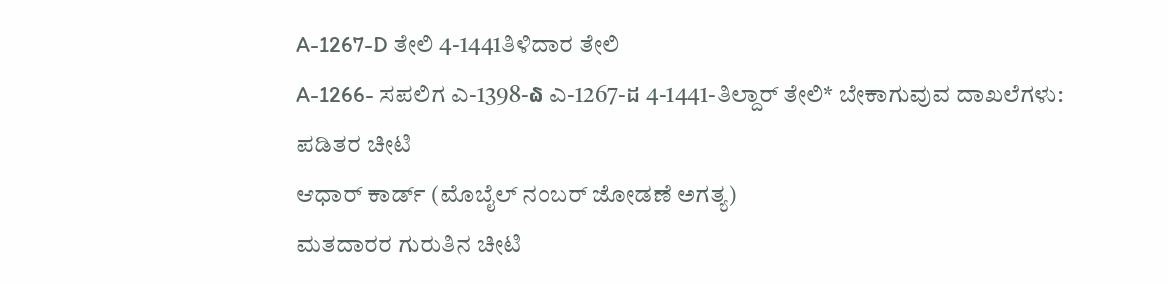A-1267-D ತೇಲಿ 4-1441ತಿಳಿದಾರ ತೇಲಿ
A-1266- ಸಪಲಿಗ ಎ-1398-໖ ಎ-1267-ដ 4-1441-ತಿಲ್ದಾರ್ ತೇಲಿ* ಬೇಕಾಗುವುವ ದಾಖಲೆಗಳು:
ಪಡಿತರ ಚೀಟಿ
ಆಧಾರ್ ಕಾರ್ಡ್ (ಮೊಬೈಲ್ ನಂಬರ್ ಜೋಡಣೆ ಅಗತ್ಯ)
ಮತದಾರರ ಗುರುತಿನ ಚೀಟಿ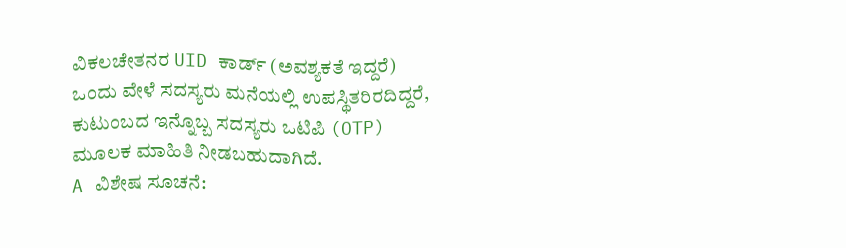ವಿಕಲಚೇತನರ UID ಕಾರ್ಡ್ (ಅವಶ್ಯಕತೆ ಇದ್ದರೆ)
ಒಂದು ವೇಳೆ ಸದಸ್ಯರು ಮನೆಯಲ್ಲಿ ಉಪಸ್ಥಿತರಿರದಿದ್ದರೆ, ಕುಟುಂಬದ ಇನ್ನೊಬ್ಬ ಸದಸ್ಯರು ಒಟಿಪಿ (OTP) ಮೂಲಕ ಮಾಹಿತಿ ನೀಡಬಹುದಾಗಿದೆ.
A ವಿಶೇಷ ಸೂಚನೆ: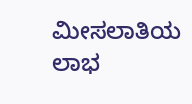ಮೀಸಲಾತಿಯ ಲಾಭ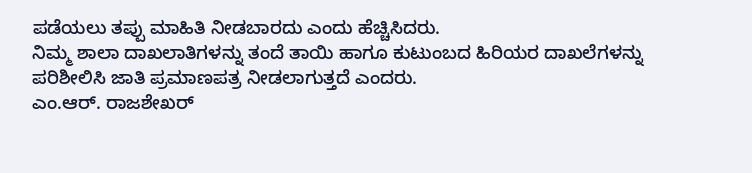ಪಡೆಯಲು ತಪ್ಪು ಮಾಹಿತಿ ನೀಡಬಾರದು ಎಂದು ಹೆಚ್ಚಿಸಿದರು.
ನಿಮ್ಮ ಶಾಲಾ ದಾಖಲಾತಿಗಳನ್ನು ತಂದೆ ತಾಯಿ ಹಾಗೂ ಕುಟುಂಬದ ಹಿರಿಯರ ದಾಖಲೆಗಳನ್ನು ಪರಿಶೀಲಿಸಿ ಜಾತಿ ಪ್ರಮಾಣಪತ್ರ ನೀಡಲಾಗುತ್ತದೆ ಎಂದರು.
ಎಂ.ಆರ್. ರಾಜಶೇಖರ್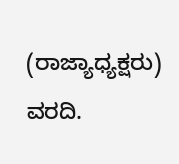(ರಾಜ್ಯಾಧ್ಯಕ್ಷರು) ವರದಿ.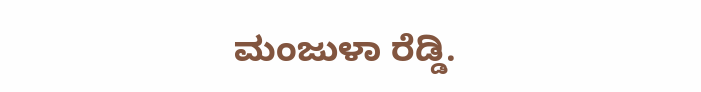ಮಂಜುಳಾ ರೆಡ್ಡಿ.